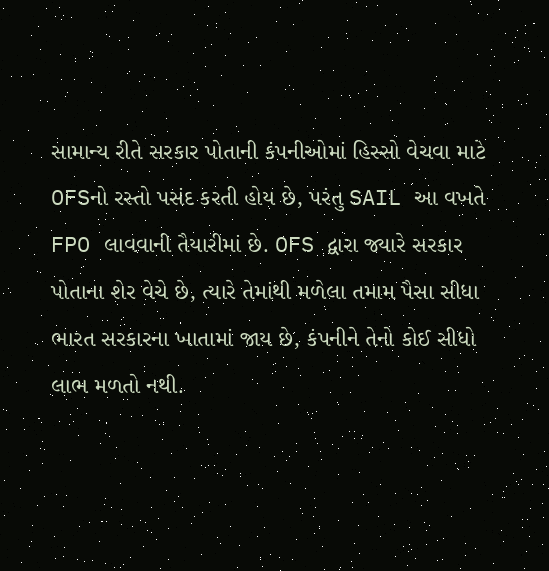સામાન્ય રીતે સરકાર પોતાની કંપનીઓમાં હિસ્સો વેચવા માટે OFSનો રસ્તો પસંદ કરતી હોય છે, પરંતુ SAIL આ વખતે FPO લાવવાની તૈયારીમાં છે. OFS દ્વારા જ્યારે સરકાર પોતાના શેર વેચે છે, ત્યારે તેમાંથી મળેલા તમામ પૈસા સીધા ભારત સરકારના ખાતામાં જાય છે, કંપનીને તેનો કોઈ સીધો લાભ મળતો નથી.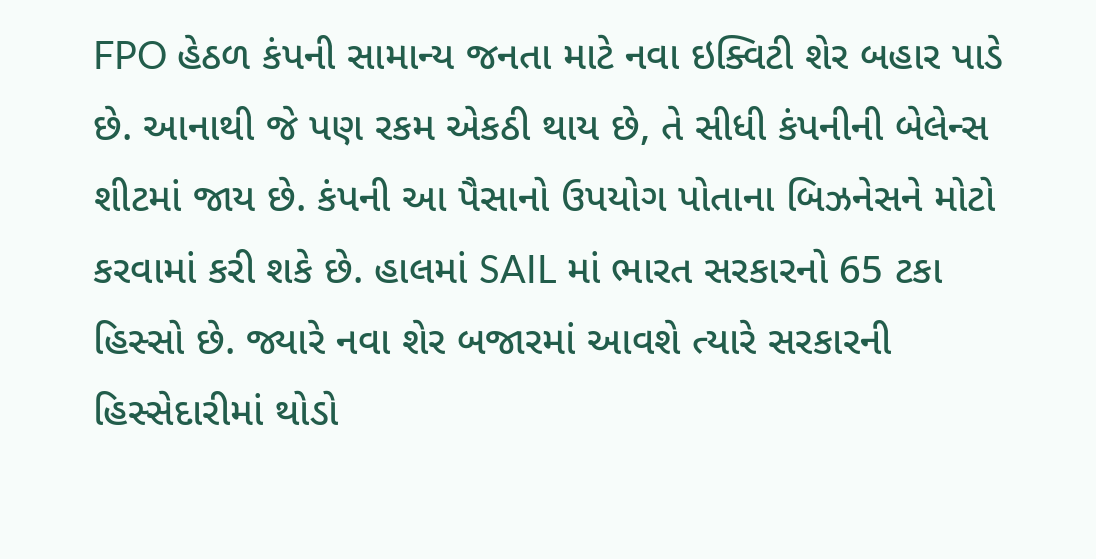FPO હેઠળ કંપની સામાન્ય જનતા માટે નવા ઇક્વિટી શેર બહાર પાડે છે. આનાથી જે પણ રકમ એકઠી થાય છે, તે સીધી કંપનીની બેલેન્સ શીટમાં જાય છે. કંપની આ પૈસાનો ઉપયોગ પોતાના બિઝનેસને મોટો કરવામાં કરી શકે છે. હાલમાં SAIL માં ભારત સરકારનો 65 ટકા હિસ્સો છે. જ્યારે નવા શેર બજારમાં આવશે ત્યારે સરકારની હિસ્સેદારીમાં થોડો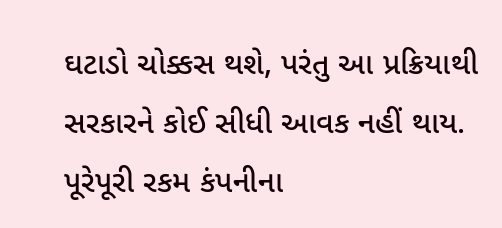ઘટાડો ચોક્કસ થશે, પરંતુ આ પ્રક્રિયાથી સરકારને કોઈ સીધી આવક નહીં થાય. પૂરેપૂરી રકમ કંપનીના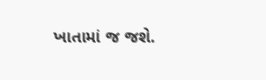ખાતામાં જ જશે.